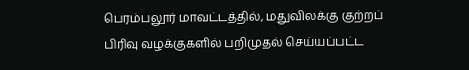பெரம்பலூர் மாவட்டத்தில், மதுவிலக்கு குற்றப் பிரிவு வழக்குகளில் பறிமுதல் செய்யப்பட்ட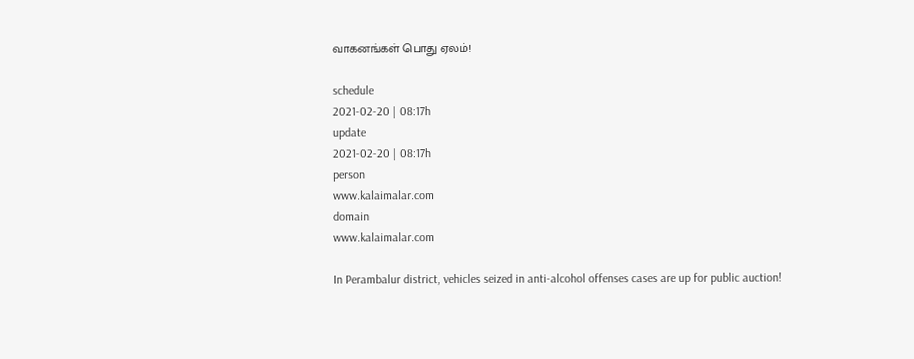வாகனங்கள் பொது ஏலம்!

schedule
2021-02-20 | 08:17h
update
2021-02-20 | 08:17h
person
www.kalaimalar.com
domain
www.kalaimalar.com

In Perambalur district, vehicles seized in anti-alcohol offenses cases are up for public auction!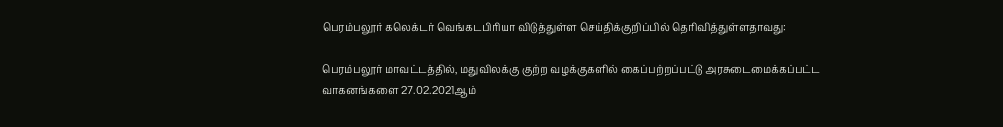பெரம்பலூர் கலெக்டர் வெங்கடபிரியா விடுத்துள்ள செய்திக்குறிப்பில் தெரிவித்துள்ளதாவது:

பெரம்பலூர் மாவட்டத்தில், மதுவிலக்கு குற்ற வழக்குகளில் கைப்பற்றப்பட்டு அரசுடைமைக்கப்பட்ட வாகனங்களை 27.02.2021ஆம்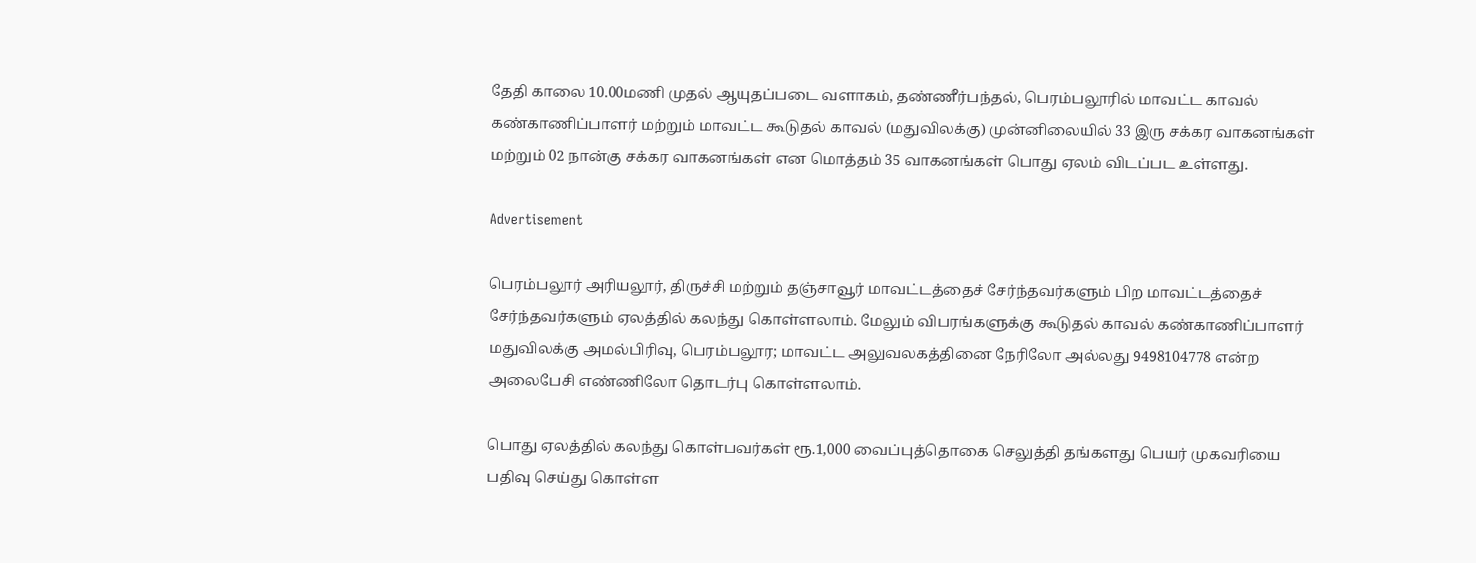தேதி காலை 10.00மணி முதல் ஆயுதப்படை வளாகம், தண்ணீர்பந்தல், பெரம்பலூரில் மாவட்ட காவல் கண்காணிப்பாளர் மற்றும் மாவட்ட கூடுதல் காவல் (மதுவிலக்கு) முன்னிலையில் 33 இரு சக்கர வாகனங்கள் மற்றும் 02 நான்கு சக்கர வாகனங்கள் என மொத்தம் 35 வாகனங்கள் பொது ஏலம் விடப்பட உள்ளது.

Advertisement

பெரம்பலூர் அரியலூர், திருச்சி மற்றும் தஞ்சாவூர் மாவட்டத்தைச் சேர்ந்தவர்களும் பிற மாவட்டத்தைச் சேர்ந்தவர்களும் ஏலத்தில் கலந்து கொள்ளலாம். மேலும் விபரங்களுக்கு கூடுதல் காவல் கண்காணிப்பாளர் மதுவிலக்கு அமல்பிரிவு, பெரம்பலூர; மாவட்ட அலுவலகத்தினை நேரிலோ அல்லது 9498104778 என்ற அலைபேசி எண்ணிலோ தொடர்பு கொள்ளலாம்.

பொது ஏலத்தில் கலந்து கொள்பவர்கள் ரூ.1,000 வைப்புத்தொகை செலுத்தி தங்களது பெயர் முகவரியை பதிவு செய்து கொள்ள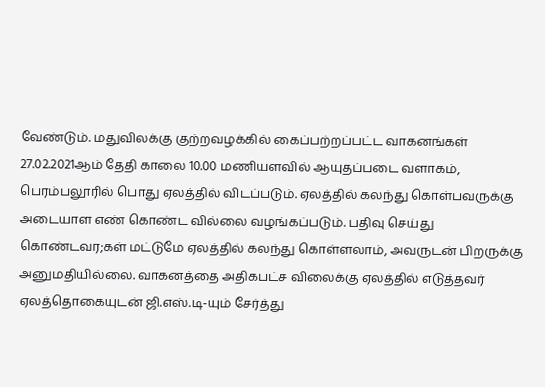வேண்டும். மதுவிலக்கு குற்றவழக்கில் கைப்பற்றப்பட்ட வாகனங்கள் 27.02.2021ஆம் தேதி காலை 10.00 மணியளவில் ஆயுதப்படை வளாகம், பெரம்பலூரில் பொது ஏலத்தில் விடப்படும். ஏலத்தில் கலந்து கொள்பவருக்கு அடையாள எண் கொண்ட வில்லை வழங்கப்படும். பதிவு செய்து கொண்டவர;கள் மட்டுமே ஏலத்தில் கலந்து கொள்ளலாம், அவருடன் பிறருக்கு அனுமதியில்லை. வாகனத்தை அதிகபட்ச விலைக்கு ஏலத்தில் எடுத்தவர் ஏலத்தொகையுடன் ஜி.எஸ்.டி-யும் சேர்த்து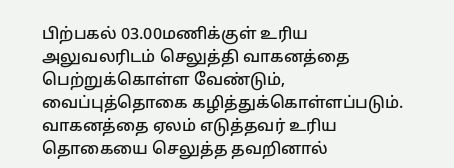பிற்பகல் 03.00மணிக்குள் உரிய அலுவலரிடம் செலுத்தி வாகனத்தை பெற்றுக்கொள்ள வேண்டும், வைப்புத்தொகை கழித்துக்கொள்ளப்படும். வாகனத்தை ஏலம் எடுத்தவர் உரிய தொகையை செலுத்த தவறினால்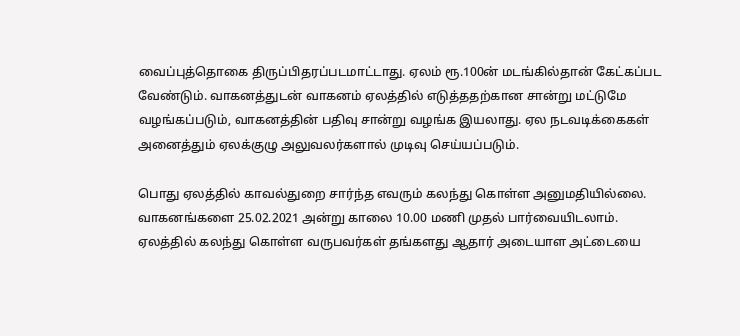வைப்புத்தொகை திருப்பிதரப்படமாட்டாது. ஏலம் ரூ.100ன் மடங்கில்தான் கேட்கப்பட வேண்டும். வாகனத்துடன் வாகனம் ஏலத்தில் எடுத்ததற்கான சான்று மட்டுமே வழங்கப்படும், வாகனத்தின் பதிவு சான்று வழங்க இயலாது. ஏல நடவடிக்கைகள் அனைத்தும் ஏலக்குழு அலுவலர்களால் முடிவு செய்யப்படும்.

பொது ஏலத்தில் காவல்துறை சார்ந்த எவரும் கலந்து கொள்ள அனுமதியில்லை. வாகனங்களை 25.02.2021 அன்று காலை 10.00 மணி முதல் பார்வையிடலாம். ஏலத்தில் கலந்து கொள்ள வருபவர்கள் தங்களது ஆதார் அடையாள அட்டையை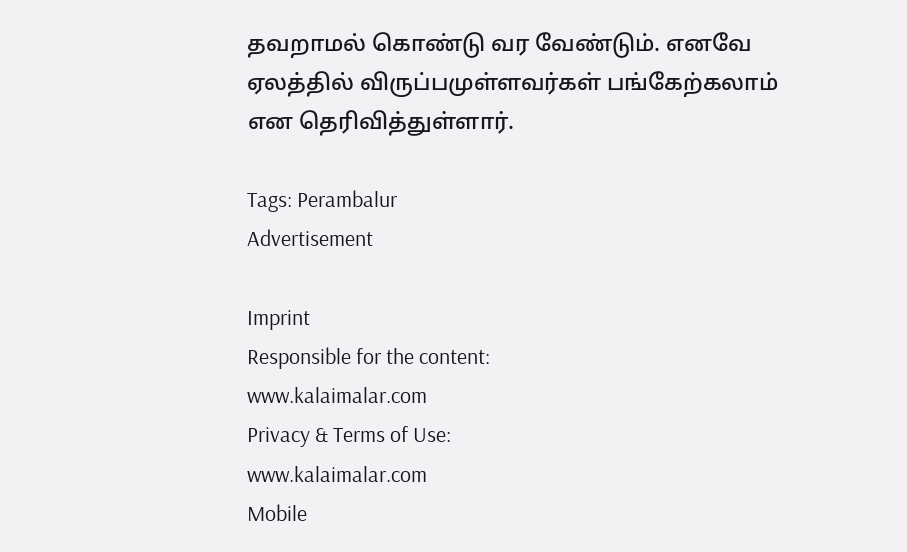தவறாமல் கொண்டு வர வேண்டும். எனவே ஏலத்தில் விருப்பமுள்ளவர்கள் பங்கேற்கலாம் என தெரிவித்துள்ளார்.

Tags: Perambalur
Advertisement

Imprint
Responsible for the content:
www.kalaimalar.com
Privacy & Terms of Use:
www.kalaimalar.com
Mobile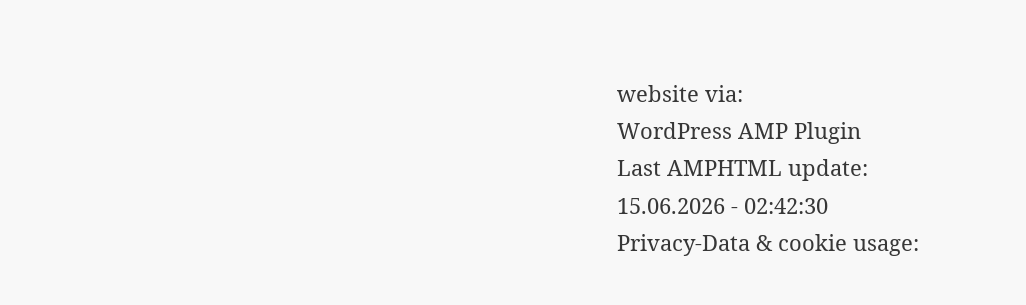website via:
WordPress AMP Plugin
Last AMPHTML update:
15.06.2026 - 02:42:30
Privacy-Data & cookie usage: